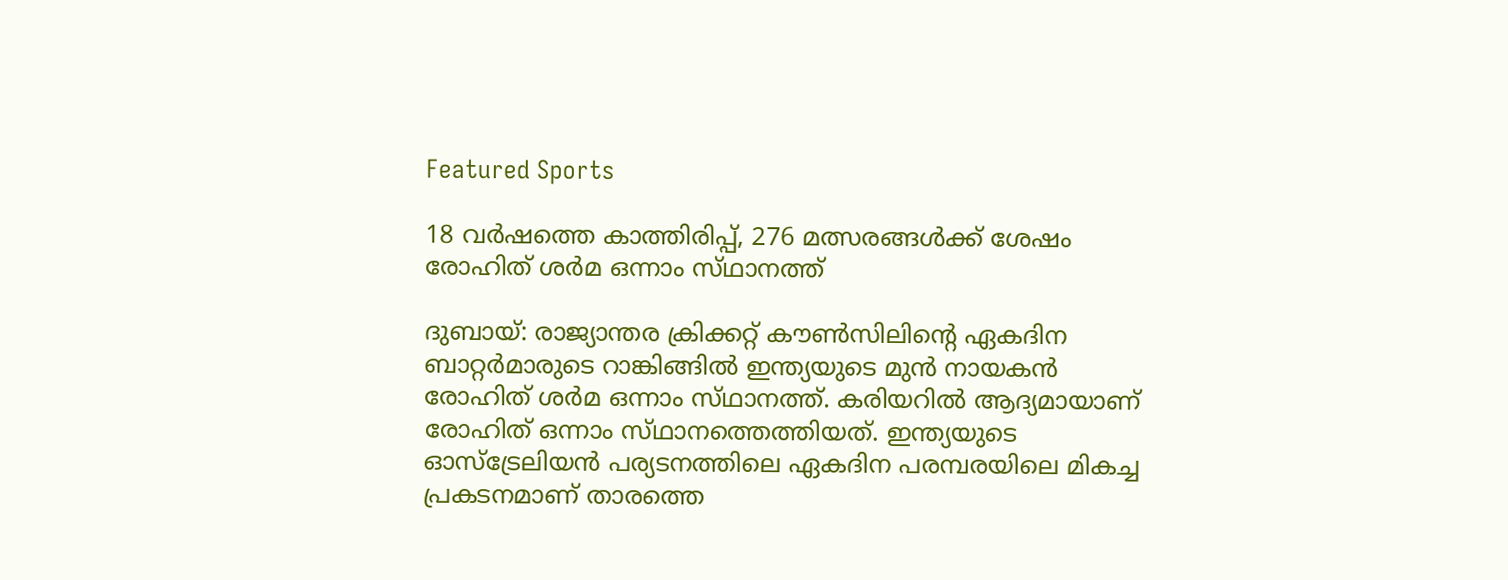Featured Sports

18 വര്‍ഷത്തെ കാത്തിരിപ്പ്, 276 മത്സരങ്ങള്‍ക്ക് ശേഷം രോഹിത്‌ ശര്‍മ ഒന്നാം സ്‌ഥാനത്ത്‌

ദുബായ്‌: രാജ്യാന്തര ക്രിക്കറ്റ്‌ കൗണ്‍സിലിന്റെ ഏകദിന ബാറ്റര്‍മാരുടെ റാങ്കിങ്ങില്‍ ഇന്ത്യയുടെ മുന്‍ നായകന്‍ രോഹിത്‌ ശര്‍മ ഒന്നാം സ്‌ഥാനത്ത്‌. കരിയറില്‍ ആദ്യമായാണ്‌ രോഹിത്‌ ഒന്നാം സ്‌ഥാനത്തെത്തിയത്‌. ഇന്ത്യയുടെ ഓസ്‌ട്രേലിയന്‍ പര്യടനത്തിലെ ഏകദിന പരമ്പരയിലെ മികച്ച പ്രകടനമാണ്‌ താരത്തെ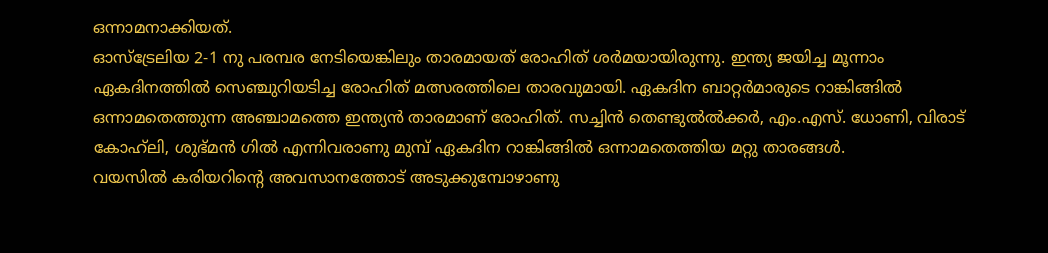ഒന്നാമനാക്കിയത്‌.
ഓസ്‌ട്രേലിയ 2-1 നു പരമ്പര നേടിയെങ്കിലും താരമായത്‌ രോഹിത്‌ ശര്‍മയായിരുന്നു. ഇന്ത്യ ജയിച്ച മൂന്നാം ഏകദിനത്തില്‍ സെഞ്ചുറിയടിച്ച രോഹിത്‌ മത്സരത്തിലെ താരവുമായി. ഏകദിന ബാറ്റര്‍മാരുടെ റാങ്കിങ്ങില്‍ ഒന്നാമതെത്തുന്ന അഞ്ചാമത്തെ ഇന്ത്യന്‍ താരമാണ്‌ രോഹിത്‌. സച്ചിന്‍ തെണ്ടുല്‍ല്‍ക്കര്‍, എം.എസ്‌. ധോണി, വിരാട്‌ കോഹ്‌ലി, ശുഭ്‌മന്‍ ഗില്‍ എന്നിവരാണു മുമ്പ്‌ ഏകദിന റാങ്കിങ്ങില്‍ ഒന്നാമതെത്തിയ മറ്റു താരങ്ങള്‍.
വയസില്‍ കരിയറിന്റെ അവസാനത്തോട്‌ അടുക്കുമ്പോഴാണു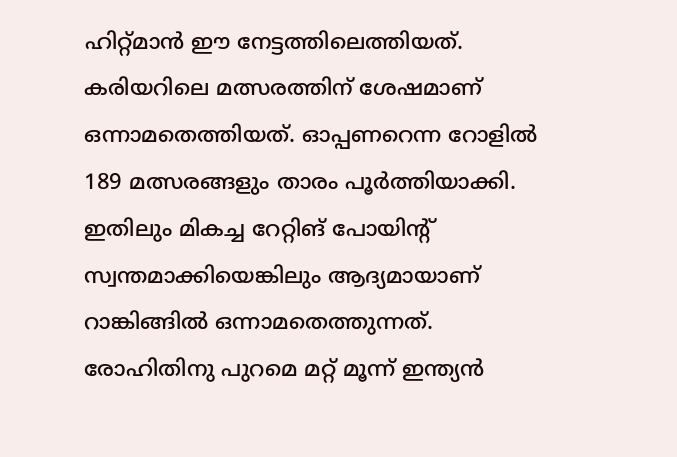ഹിറ്റ്‌മാന്‍ ഈ നേട്ടത്തിലെത്തിയത്‌. കരിയറിലെ മത്സരത്തിന്‌ ശേഷമാണ്‌ ഒന്നാമതെത്തിയത്‌. ഓപ്പണറെന്ന റോളില്‍ 189 മത്സരങ്ങളും താരം പൂര്‍ത്തിയാക്കി. ഇതിലും മികച്ച റേറ്റിങ്‌ പോയിന്റ്‌ സ്വന്തമാക്കിയെങ്കിലും ആദ്യമായാണ്‌ റാങ്കിങ്ങില്‍ ഒന്നാമതെത്തുന്നത്‌.
രോഹിതിനു പുറമെ മറ്റ്‌ മൂന്ന്‌ ഇന്ത്യന്‍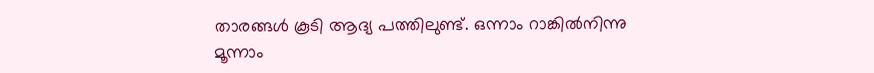താരങ്ങള്‍ കൂടി ആദ്യ പത്തിലുണ്ട്‌. ഒന്നാം റാങ്കില്‍നിന്നു മൂന്നാം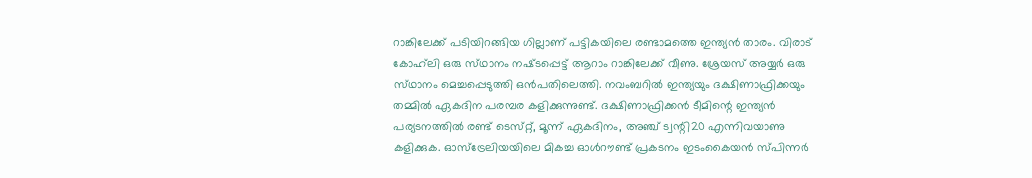റാങ്കിലേക്ക്‌ പടിയിറങ്ങിയ ഗില്ലാണ്‌ പട്ടികയിലെ രണ്ടാമത്തെ ഇന്ത്യന്‍ താരം. വിരാട്‌ കോഹ്‌ലി ഒരു സ്‌ഥാനം നഷ്‌ടപ്പെട്ട്‌ ആറാം റാങ്കിലേക്ക്‌ വീണു. ശ്രേയസ്‌ അയ്യര്‍ ഒരു സ്‌ഥാനം മെച്ചപ്പെടുത്തി ഒന്‍പതിലെത്തി. നവംബറില്‍ ഇന്ത്യയും ദക്ഷിണാഫ്രിക്കയും തമ്മില്‍ ഏകദിന പരമ്പര കളിക്കുന്നുണ്ട്‌. ദക്ഷിണാഫ്രിക്കന്‍ ടീമിന്റെ ഇന്ത്യന്‍ പര്യടനത്തില്‍ രണ്ട്‌ ടെസ്‌റ്റ്, മൂന്ന്‌ ഏകദിനം, അഞ്ച്‌ ട്വന്റി20 എന്നിവയാണു കളിക്കുക. ഓസ്‌ട്രേലിയയിലെ മികച്ച ഓള്‍റൗണ്ട്‌ പ്രകടനം ഇടംകൈയന്‍ സ്‌പിന്നര്‍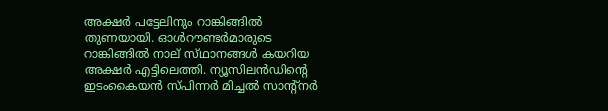അക്ഷര്‍ പട്ടേലിനും റാങ്കിങ്ങില്‍ തുണയായി. ഓള്‍റൗണ്ടര്‍മാരുടെ റാങ്കിങ്ങില്‍ നാല്‌ സ്‌ഥാനങ്ങള്‍ കയറിയ അക്ഷര്‍ എട്ടിലെത്തി. ന്യൂസിലന്‍ഡിന്റെ ഇടംകൈയന്‍ സ്‌പിന്നര്‍ മിച്ചല്‍ സാന്റ്‌നര്‍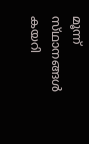മൂന്ന്‌ സ്‌ഥാനങ്ങള്‍ കയറി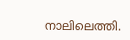നാലിലെത്തി.